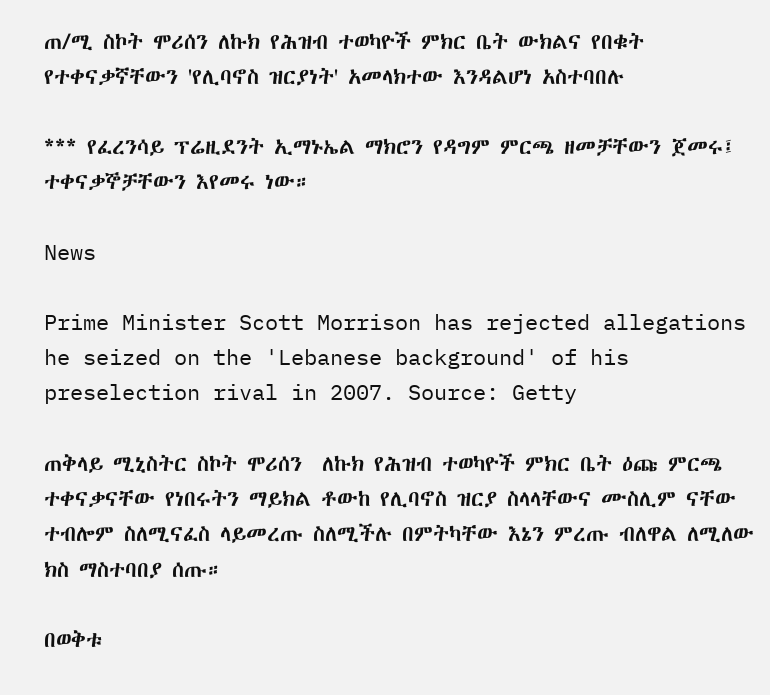ጠ/ሚ ስኮት ሞሪሰን ለኩክ የሕዝብ ተወካዮች ምክር ቤት ውክልና የበቁት የተቀናቃኛቸውን 'የሊባኖስ ዝርያነት' አመላክተው እንዳልሆነ አስተባበሉ

*** የፈረንሳይ ፕሬዚደንት ኢማኑኤል ማክሮን የዳግም ምርጫ ዘመቻቸውን ጀመሩ፤ ተቀናቃኞቻቸውን እየመሩ ነው።

News

Prime Minister Scott Morrison has rejected allegations he seized on the 'Lebanese background' of his preselection rival in 2007. Source: Getty

ጠቅላይ ሚኒስትር ስኮት ሞሪሰን  ለኩክ የሕዝብ ተወካዮች ምክር ቤት ዕጩ ምርጫ ተቀናቃናቸው የነበሩትን ማይክል ቶውከ የሊባኖስ ዝርያ ስላላቸውና ሙስሊም ናቸው ተብሎም ስለሚናፈስ ላይመረጡ ስለሚችሉ በምትካቸው እኔን ምረጡ ብለዋል ለሚለው  ክስ ማስተባበያ ሰጡ።

በወቅቱ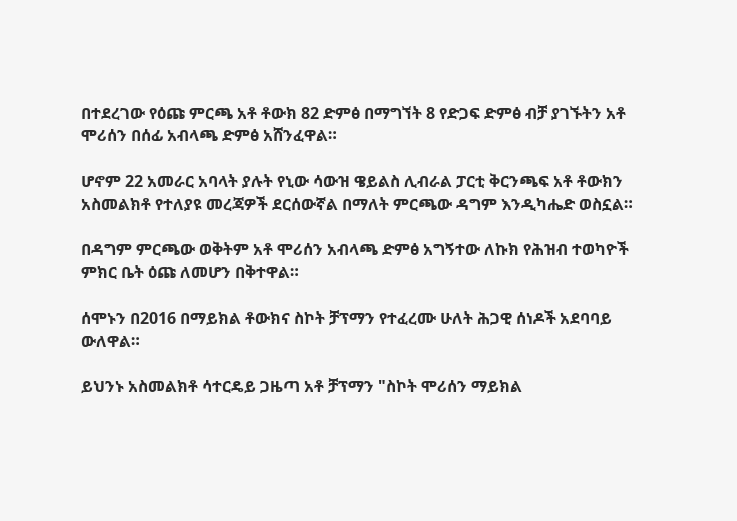በተደረገው የዕጩ ምርጫ አቶ ቶውክ 82 ድምፅ በማግኘት 8 የድጋፍ ድምፅ ብቻ ያገኙትን አቶ ሞሪሰን በሰፊ አብላጫ ድምፅ አሸንፈዋል።

ሆኖም 22 አመራር አባላት ያሉት የኒው ሳውዝ ዌይልስ ሊብራል ፓርቲ ቅርንጫፍ አቶ ቶውክን አስመልክቶ የተለያዩ መረጃዎች ደርሰውኛል በማለት ምርጫው ዳግም እንዲካሔድ ወስኗል።

በዳግም ምርጫው ወቅትም አቶ ሞሪሰን አብላጫ ድምፅ አግኝተው ለኩክ የሕዝብ ተወካዮች ምክር ቤት ዕጩ ለመሆን በቅተዋል።

ሰሞኑን በ2016 በማይክል ቶውክና ስኮት ቻፕማን የተፈረሙ ሁለት ሕጋዊ ሰነዶች አደባባይ ውለዋል።

ይህንኑ አስመልክቶ ሳተርዴይ ጋዜጣ አቶ ቻፕማን "ስኮት ሞሪሰን ማይክል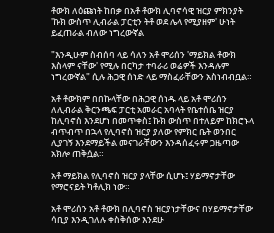ቶውክ ለዕጩነት ከበቃ በአቶ ቶውክ ሊባኖሳዊ ዝርያ ምክንያት 'ኩክ ውስጥ ሊብራል ፓርቲን ትቶ ወደ ሌላ የሚያዘም' ሁነት ይፈጠራል ብለው ነግረውኛል

"እንዲሁም ስብሰባ ላይ ሳለን አቶ ሞሪሰን 'ማይክል ቶውክ እስላም ናቸው' የሚሉ በርካታ ተባራሪ ወሬዎች እንዳሉም ነግረውኛል" ሲሉ ሕጋዊ ሰነድ ላይ ማስፈራቸውን አስነብብቧል።

አቶ ቶውክም በበኩላቸው በሕጋዊ ሰነዱ ላይ አቶ ሞሪሰን ለሊብራል ቅርንጫፍ ፓርቲ አመራር አባላት የቤተሰቤ ዝርያ ከሊባኖስ እንደሆነ በመጥቀስ፤ ኩክ ውስጥ በተለይም ከክሮኑላ ብጥብጥ በኋላ የሊባኖስ ዝርያ ያለው የምክር ቤት ወንበር ሊያገኝ እንደማይችል መናገራቸውን እንዳሰፈሩም ጋዜጣው አክሎ ጠቅሷል።

አቶ ማይክል የሊባኖስ ዝርያ ያላቸው ሲሆኑ፤ ሃይማኖታቸው የማሮናይት ካቶሊክ ነው።

አቶ ሞሪሰን አቶ ቶውክ በሊባኖስ ዝርያነታቸውና በሃይማኖታቸው ሳቢያ እንዲገለሉ ቀስቅሰው እንደሁ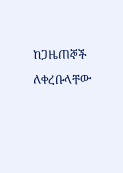ከጋዜጠኞች ለቀረቡላቸው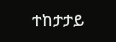ተከታታይ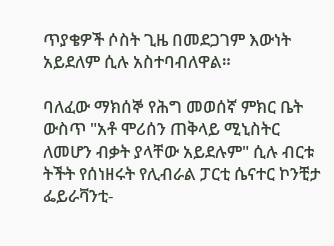ጥያቄዎች ሶስት ጊዜ በመደጋገም እውነት አይደለም ሲሉ አስተባብለዋል።

ባለፈው ማክሰኞ የሕግ መወሰኛ ምክር ቤት ውስጥ "አቶ ሞሪሰን ጠቅላይ ሚኒስትር ለመሆን ብቃት ያላቸው አይደሉም" ሲሉ ብርቱ ትችት የሰነዘሩት የሊብራል ፓርቲ ሴናተር ኮንቺታ ፌይራቫንቲ-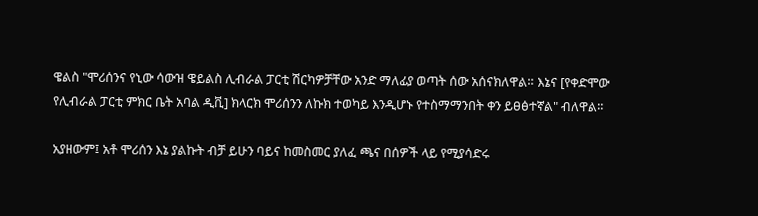ዌልስ "ሞሪሰንና የኒው ሳውዝ ዌይልስ ሊብራል ፓርቲ ሽርካዎቻቸው አንድ ማለፊያ ወጣት ሰው አሰናክለዋል። እኔና [የቀድሞው የሊብራል ፓርቲ ምክር ቤት አባል ዲቪ] ክላርክ ሞሪሰንን ለኩክ ተወካይ እንዲሆኑ የተስማማንበት ቀን ይፀፅተኛል" ብለዋል።

አያዘውም፤ አቶ ሞሪሰን እኔ ያልኩት ብቻ ይሁን ባይና ከመስመር ያለፈ ጫና በሰዎች ላይ የሚያሳድሩ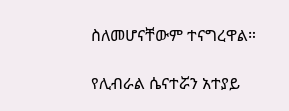ስለመሆናቸውም ተናግረዋል።

የሊብራል ሴናተሯን አተያይ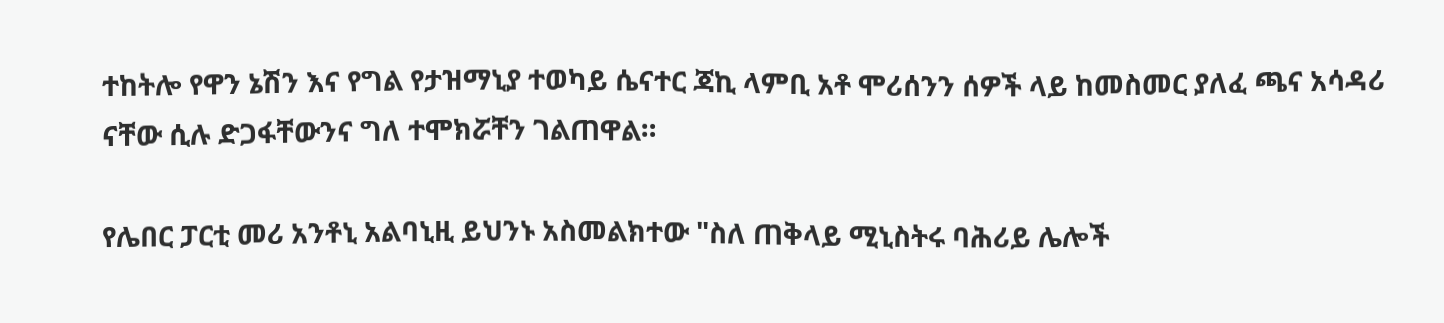ተከትሎ የዋን ኔሽን እና የግል የታዝማኒያ ተወካይ ሴናተር ጃኪ ላምቢ አቶ ሞሪሰንን ሰዎች ላይ ከመስመር ያለፈ ጫና አሳዳሪ ናቸው ሲሉ ድጋፋቸውንና ግለ ተሞክሯቸን ገልጠዋል።

የሌበር ፓርቲ መሪ አንቶኒ አልባኒዚ ይህንኑ አስመልክተው "ስለ ጠቅላይ ሚኒስትሩ ባሕሪይ ሌሎች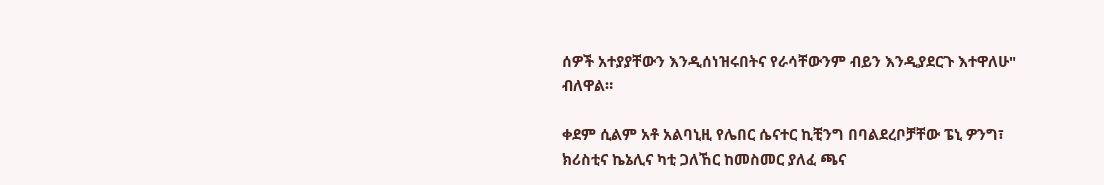ሰዎች አተያያቸውን እንዲሰነዝሩበትና የራሳቸውንም ብይን እንዲያደርጉ እተዋለሁ" ብለዋል።

ቀደም ሲልም አቶ አልባኒዚ የሌበር ሴናተር ኪቺንግ በባልደረቦቻቸው ፔኒ ዎንግ፣ ክሪስቲና ኬኔሊና ካቲ ጋለኸር ከመስመር ያለፈ ጫና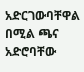አድርገውባቸዋል በሚል ጫና አድሮባቸው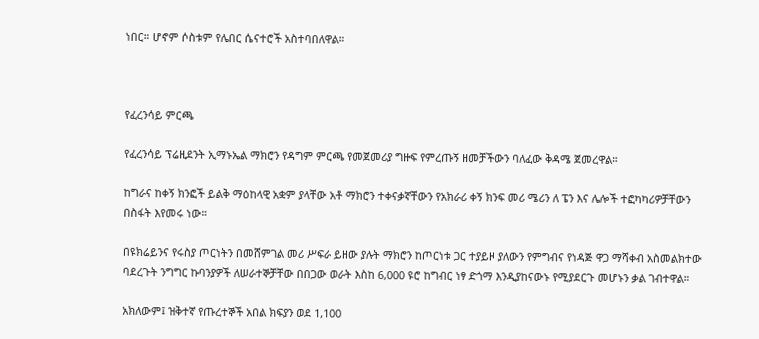ነበር። ሆኖም ሶስቱም የሌበር ሴናተሮች አስተባበለዋል።



የፈረንሳይ ምርጫ

የፈረንሳይ ፕሬዚደንት ኢማኑኤል ማክሮን የዳግም ምርጫ የመጀመሪያ ግዙፍ የምረጡኝ ዘመቻችውን ባለፈው ቅዳሜ ጀመረዋል።

ከግራና ከቀኝ ክንፎች ይልቅ ማዕከላዊ አቋም ያላቸው አቶ ማክሮን ተቀናቃኛቸውን የአክራሪ ቀኝ ክንፍ መሪ ሜሪን ለ ፔን እና ሌሎች ተፎካካሪዎቻቸውን በስፋት እየመሩ ነው።

በዩክሬይንና የሩስያ ጦርነትን በመሸምገል መሪ ሥፍራ ይዘው ያሉት ማክሮን ከጦርነቱ ጋር ተያይዞ ያለውን የምግብና የነዳጅ ዋጋ ማሻቀብ አስመልክተው ባደረጉት ንግግር ኩባንያዎች ለሠራተኞቻቸው በበጋው ወራት እስከ 6,000 ዩሮ ከግብር ነፃ ድጎማ እንዲያከናውኑ የሚያደርጉ መሆኑን ቃል ገብተዋል።

አክለውም፤ ዝቅተኛ የጡረተኞች አበል ክፍያን ወደ 1,100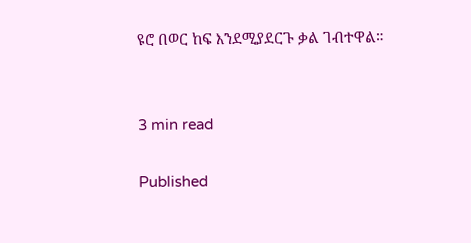ዩሮ በወር ከፍ እንደሚያደርጉ ቃል ገብተዋል።


3 min read

Published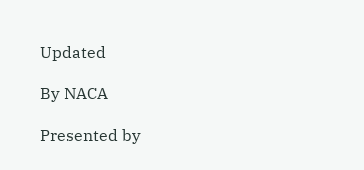Updated

By NACA

Presented by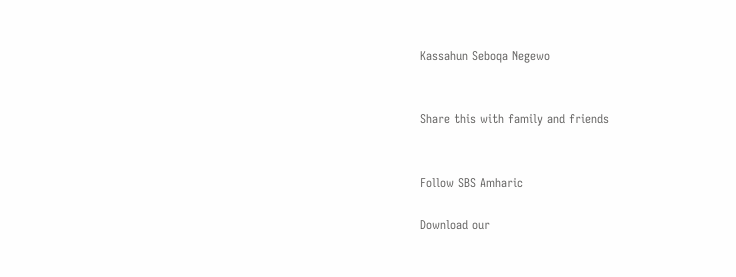Kassahun Seboqa Negewo


Share this with family and friends


Follow SBS Amharic

Download our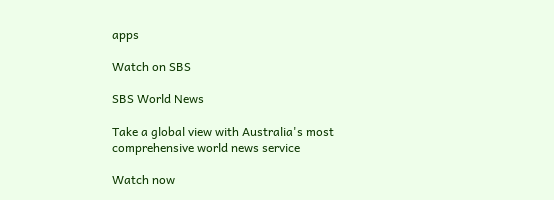apps

Watch on SBS

SBS World News

Take a global view with Australia's most comprehensive world news service

Watch now